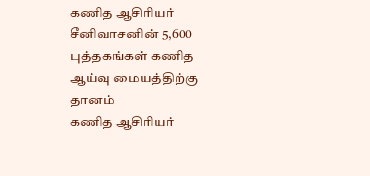கணித ஆசிரியர் சீனிவாசனின் 5,600 புத்தகங்கள் கணித ஆய்வு மையத்திற்கு தானம்
கணித ஆசிரியர்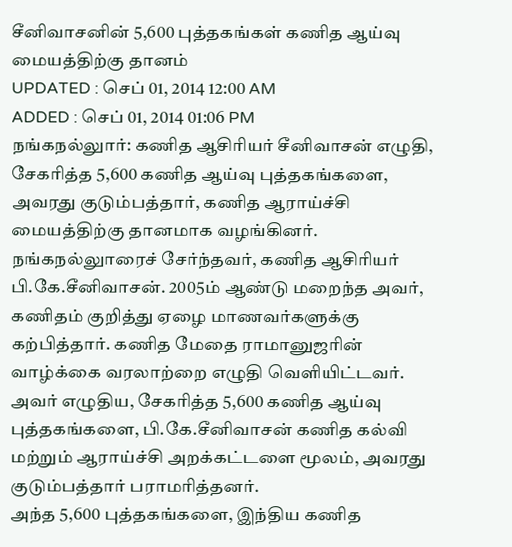சீனிவாசனின் 5,600 புத்தகங்கள் கணித ஆய்வு மையத்திற்கு தானம்
UPDATED : செப் 01, 2014 12:00 AM
ADDED : செப் 01, 2014 01:06 PM
நங்கநல்லுார்: கணித ஆசிரியர் சீனிவாசன் எழுதி, சேகரித்த 5,600 கணித ஆய்வு புத்தகங்களை, அவரது குடும்பத்தார், கணித ஆராய்ச்சி மையத்திற்கு தானமாக வழங்கினர்.
நங்கநல்லுாரைச் சேர்ந்தவர், கணித ஆசிரியர் பி.கே.சீனிவாசன். 2005ம் ஆண்டு மறைந்த அவர், கணிதம் குறித்து ஏழை மாணவர்களுக்கு கற்பித்தார். கணித மேதை ராமானுஜரின் வாழ்க்கை வரலாற்றை எழுதி வெளியிட்டவர். அவர் எழுதிய, சேகரித்த 5,600 கணித ஆய்வு புத்தகங்களை, பி.கே.சீனிவாசன் கணித கல்வி மற்றும் ஆராய்ச்சி அறக்கட்டளை மூலம், அவரது குடும்பத்தார் பராமரித்தனர்.
அந்த 5,600 புத்தகங்களை, இந்திய கணித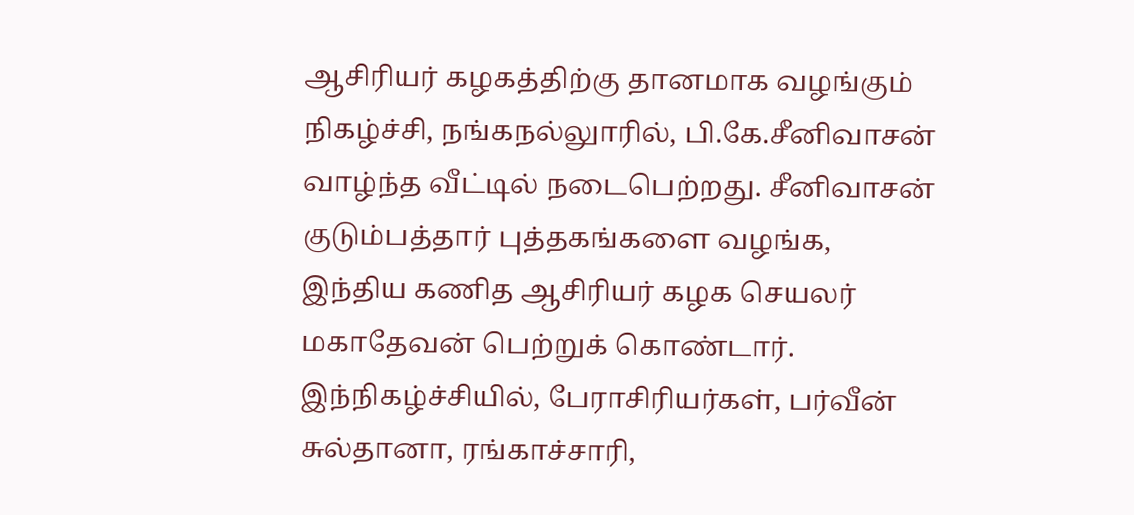ஆசிரியர் கழகத்திற்கு தானமாக வழங்கும் நிகழ்ச்சி, நங்கநல்லுாரில், பி.கே.சீனிவாசன் வாழ்ந்த வீட்டில் நடைபெற்றது. சீனிவாசன் குடும்பத்தார் புத்தகங்களை வழங்க, இந்திய கணித ஆசிரியர் கழக செயலர் மகாதேவன் பெற்றுக் கொண்டார். இந்நிகழ்ச்சியில், பேராசிரியர்கள், பர்வீன் சுல்தானா, ரங்காச்சாரி,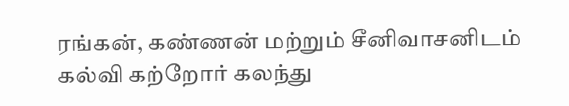ரங்கன், கண்ணன் மற்றும் சீனிவாசனிடம் கல்வி கற்றோர் கலந்து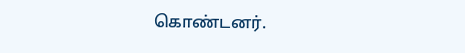கொண்டனர்.